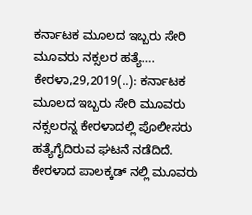ಕರ್ನಾಟಕ ಮೂಲದ ಇಬ್ಬರು ಸೇರಿ ಮೂವರು ನಕ್ಸಲರ ಹತ್ಯೆ…. ಕೇರಳಾ,29,2019(..): ಕರ್ನಾಟಕ ಮೂಲದ ಇಬ್ಬರು ಸೇರಿ ಮೂವರು ನಕ್ಸಲರನ್ನ ಕೇರಳಾದಲ್ಲಿ ಪೊಲೀಸರು ಹತ್ಯೆಗೈದಿರುವ ಘಟನೆ ನಡೆದಿದೆ. ಕೇರಳಾದ ಪಾಲಕ್ಕಡ್ ನಲ್ಲಿ ಮೂವರು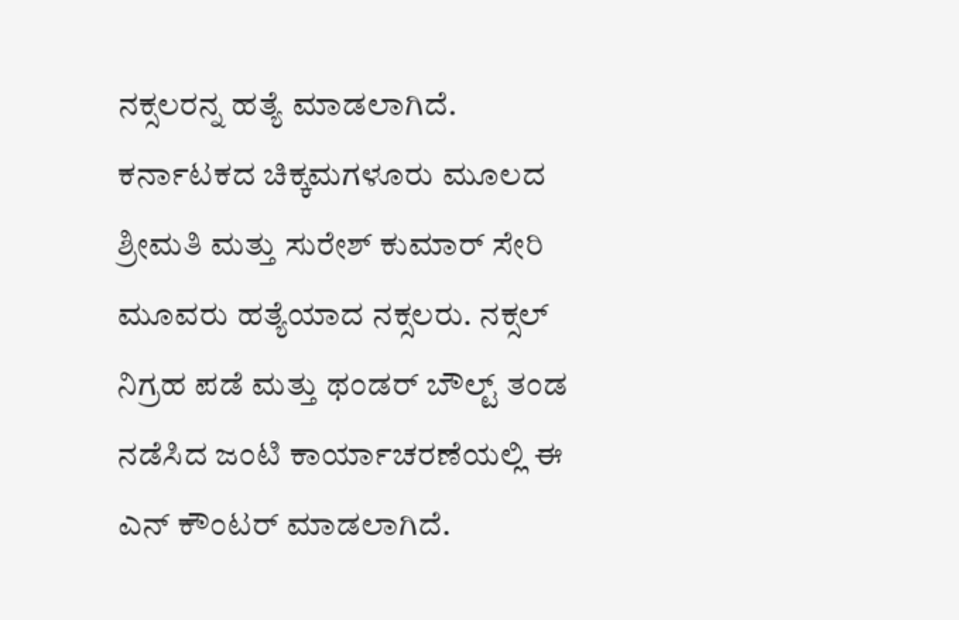ನಕ್ಸಲರನ್ನ ಹತ್ಯೆ ಮಾಡಲಾಗಿದೆ. ಕರ್ನಾಟಕದ ಚಿಕ್ಕಮಗಳೂರು ಮೂಲದ ಶ್ರೀಮತಿ ಮತ್ತು ಸುರೇಶ್ ಕುಮಾರ್ ಸೇರಿ ಮೂವರು ಹತ್ಯೆಯಾದ ನಕ್ಸಲರು. ನಕ್ಸಲ್ ನಿಗ್ರಹ ಪಡೆ ಮತ್ತು ಥಂಡರ್ ಬೌಲ್ಟ್ ತಂಡ ನಡೆಸಿದ ಜಂಟಿ ಕಾರ್ಯಾಚರಣೆಯಲ್ಲಿ ಈ ಎನ್ ಕೌಂಟರ್ ಮಾಡಲಾಗಿದೆ.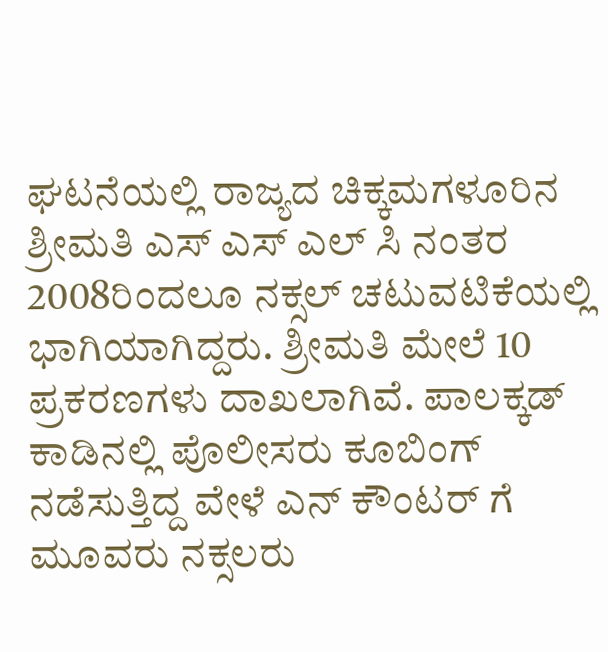ಘಟನೆಯಲ್ಲಿ ರಾಜ್ಯದ ಚಿಕ್ಕಮಗಳೂರಿನ ಶ್ರೀಮತಿ ಎಸ್ ಎಸ್ ಎಲ್ ಸಿ ನಂತರ 2008ರಿಂದಲೂ ನಕ್ಸಲ್ ಚಟುವಟಿಕೆಯಲ್ಲಿ ಭಾಗಿಯಾಗಿದ್ದರು. ಶ್ರೀಮತಿ ಮೇಲೆ 10 ಪ್ರಕರಣಗಳು ದಾಖಲಾಗಿವೆ. ಪಾಲಕ್ಕಡ್ ಕಾಡಿನಲ್ಲಿ ಪೊಲೀಸರು ಕೂಬಿಂಗ್ ನಡೆಸುತ್ತಿದ್ದ ವೇಳೆ ಎನ್ ಕೌಂಟರ್ ಗೆ ಮೂವರು ನಕ್ಸಲರು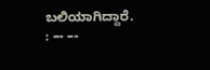ಬಲಿಯಾಗಿದ್ದಾರೆ. : –- –-